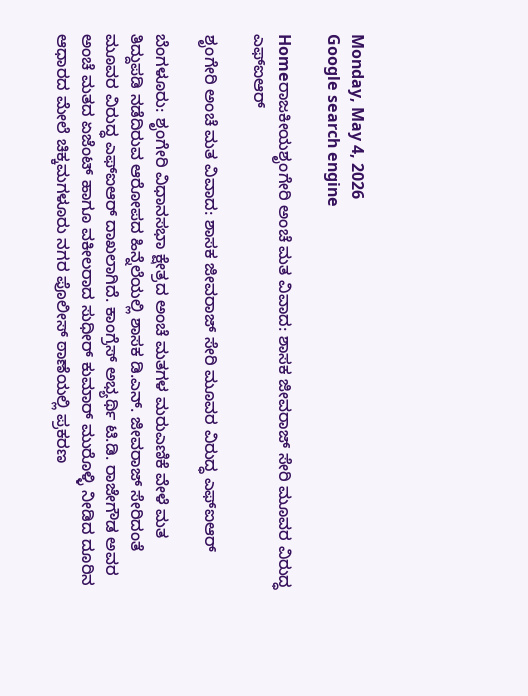Monday, May 4, 2026
Google search engine

Homeರಾಜಕೀಯಶೃಂಗೇರಿ ಅಂಚೆ ಮತ ವಿವಾದ: ಶಾಸಕ ಜೀವರಾಜ್‌ ಸೇರಿ ಮೂವರ ವಿರುದ್ಧ ಎಫ್‌ಐಆರ್‌

ಶೃಂಗೇರಿ ಅಂಚೆ ಮತ ವಿವಾದ: ಶಾಸಕ ಜೀವರಾಜ್‌ ಸೇರಿ ಮೂವರ ವಿರುದ್ಧ ಎಫ್‌ಐಆರ್‌

ಬೆಂಗಳೂರು: ಶೃಂಗೇರಿ ವಿಧಾನಸಭಾ ಕ್ಷೇತ್ರದ ಅಂಚೆ ಮತಗಳ ಮರುಎಣಿಕೆ ವೇಳೆ ಮತ ತಿದ್ದುಪಡಿ ನಡೆದಿರುವ ಆರೋಪದ ಹಿನ್ನೆಲೆಯಲ್ಲಿ ಶಾಸಕ ಡಿ.ಎನ್‌. ಜೀವರಾಜ್‌ ಸೇರಿದಂತೆ ಮೂವರ ವಿರುದ್ಧ ಎಫ್‌ಐಆರ್‌ ದಾಖಲಾಗಿದೆ. ಕಾಂಗ್ರೆಸ್‌ ಅಭ್ಯರ್ಥಿ ಟಿ.ಡಿ. ರಾಜೇಗೌಡ ಅವರ ಅಂಚೆ ಮತದ ಏಜೆಂಟ್‌ ಹಾಗೂ ವಕೀಲರಾದ ಸುಧೀರ್‌ ಕುಮಾರ್‌ ಮುರೊಳ್ಳಿ ನೀಡಿದ ದೂರಿನ ಆಧಾರದ ಮೇಲೆ ಚಿಕ್ಕಮಗಳೂರು ನಗರ ಪೊಲೀಸ್ ಠಾಣೆಯಲ್ಲಿ ಪ್ರಕರಣ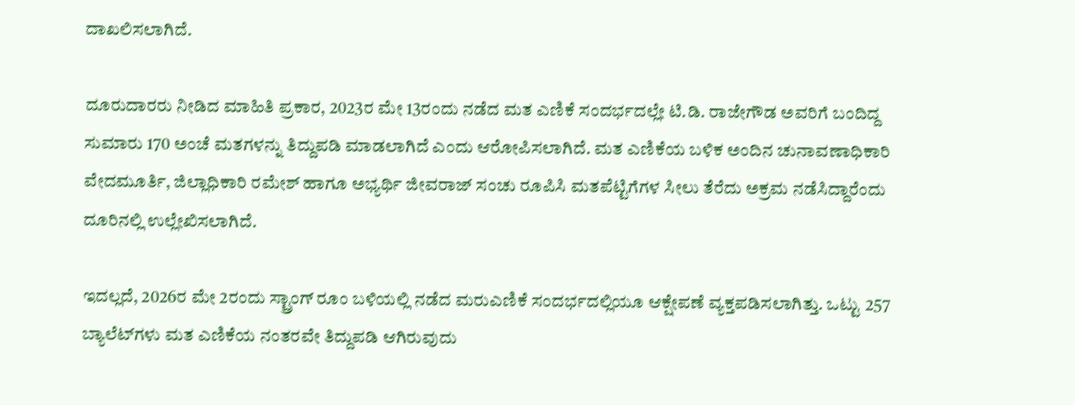ದಾಖಲಿಸಲಾಗಿದೆ.

ದೂರುದಾರರು ನೀಡಿದ ಮಾಹಿತಿ ಪ್ರಕಾರ, 2023ರ ಮೇ 13ರಂದು ನಡೆದ ಮತ ಎಣಿಕೆ ಸಂದರ್ಭದಲ್ಲೇ ಟಿ.ಡಿ. ರಾಜೇಗೌಡ ಅವರಿಗೆ ಬಂದಿದ್ದ ಸುಮಾರು 170 ಅಂಚೆ ಮತಗಳನ್ನು ತಿದ್ದುಪಡಿ ಮಾಡಲಾಗಿದೆ ಎಂದು ಆರೋಪಿಸಲಾಗಿದೆ. ಮತ ಎಣಿಕೆಯ ಬಳಿಕ ಅಂದಿನ ಚುನಾವಣಾಧಿಕಾರಿ ವೇದಮೂರ್ತಿ, ಜಿಲ್ಲಾಧಿಕಾರಿ ರಮೇಶ್‌ ಹಾಗೂ ಅಭ್ಯರ್ಥಿ ಜೀವರಾಜ್‌ ಸಂಚು ರೂಪಿಸಿ ಮತಪೆಟ್ಟಿಗೆಗಳ ಸೀಲು ತೆರೆದು ಅಕ್ರಮ ನಡೆಸಿದ್ದಾರೆಂದು ದೂರಿನಲ್ಲಿ ಉಲ್ಲೇಖಿಸಲಾಗಿದೆ.

ಇದಲ್ಲದೆ, 2026ರ ಮೇ 2ರಂದು ಸ್ಟ್ರಾಂಗ್ ರೂಂ ಬಳಿಯಲ್ಲಿ ನಡೆದ ಮರುಎಣಿಕೆ ಸಂದರ್ಭದಲ್ಲಿಯೂ ಆಕ್ಷೇಪಣೆ ವ್ಯಕ್ತಪಡಿಸಲಾಗಿತ್ತು. ಒಟ್ಟು 257 ಬ್ಯಾಲೆಟ್‌ಗಳು ಮತ ಎಣಿಕೆಯ ನಂತರವೇ ತಿದ್ದುಪಡಿ ಆಗಿರುವುದು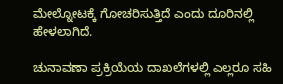ಮೇಲ್ನೋಟಕ್ಕೆ ಗೋಚರಿಸುತ್ತಿದೆ ಎಂದು ದೂರಿನಲ್ಲಿ ಹೇಳಲಾಗಿದೆ.

ಚುನಾವಣಾ ಪ್ರಕ್ರಿಯೆಯ ದಾಖಲೆಗಳಲ್ಲಿ ಎಲ್ಲರೂ ಸಹಿ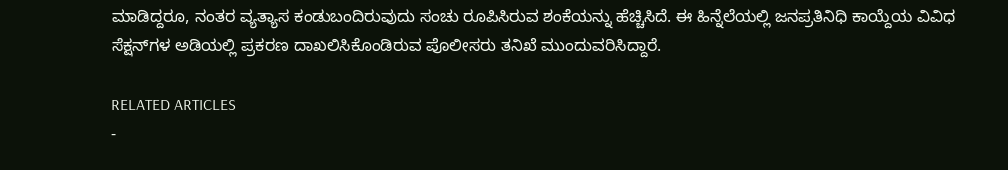ಮಾಡಿದ್ದರೂ, ನಂತರ ವ್ಯತ್ಯಾಸ ಕಂಡುಬಂದಿರುವುದು ಸಂಚು ರೂಪಿಸಿರುವ ಶಂಕೆಯನ್ನು ಹೆಚ್ಚಿಸಿದೆ. ಈ ಹಿನ್ನೆಲೆಯಲ್ಲಿ ಜನಪ್ರತಿನಿಧಿ ಕಾಯ್ದೆಯ ವಿವಿಧ ಸೆಕ್ಷನ್‌ಗಳ ಅಡಿಯಲ್ಲಿ ಪ್ರಕರಣ ದಾಖಲಿಸಿಕೊಂಡಿರುವ ಪೊಲೀಸರು ತನಿಖೆ ಮುಂದುವರಿಸಿದ್ದಾರೆ.

RELATED ARTICLES
-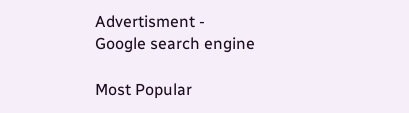Advertisment -
Google search engine

Most Popular